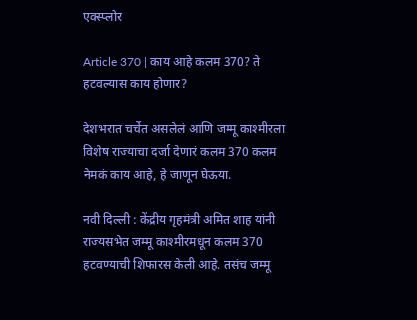एक्स्प्लोर

Article 370 | काय आहे कलम 370? ते हटवल्यास काय होणार?

देशभरात चर्चेत असलेलं आणि जम्मू काश्मीरला विशेष राज्याचा दर्जा देणारं कलम 370 कलम नेमकं काय आहे, हे जाणून घेऊया.

नवी दिल्ली : केंद्रीय गृहमंत्री अमित शाह यांनी राज्यसभेत जम्मू काश्मीरमधून कलम 370 हटवण्याची शिफारस केली आहे. तसंच जम्मू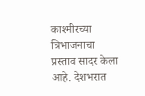काश्मीरच्या त्रिभाजनाचा प्रस्ताव सादर केला आहे. देशभरात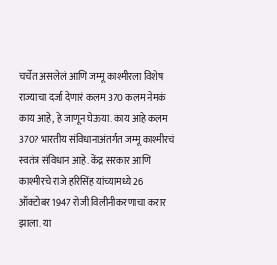चर्चेत असलेलं आणि जम्मू काश्मीरला विशेष राज्याचा दर्जा देणारं कलम 370 कलम नेमकं काय आहे, हे जाणून घेऊया. काय आहे कलम 370? भारतीय संविधानाअंतर्गत जम्मू काश्मीरचं स्वतंत्र संविधान आहे. केंद्र सरकार आणि काश्मीरचे राजे हरिसिंह यांच्यामध्ये 26 ऑक्टोबर 1947 रोजी विलीनीकरणाचा करार झाला. या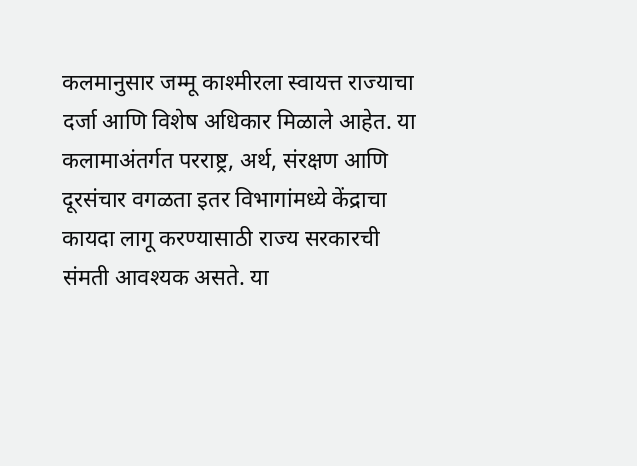कलमानुसार जम्मू काश्मीरला स्वायत्त राज्याचा दर्जा आणि विशेष अधिकार मिळाले आहेत. या कलामाअंतर्गत परराष्ट्र, अर्थ, संरक्षण आणि दूरसंचार वगळता इतर विभागांमध्ये केंद्राचा कायदा लागू करण्यासाठी राज्य सरकारची संमती आवश्यक असते. या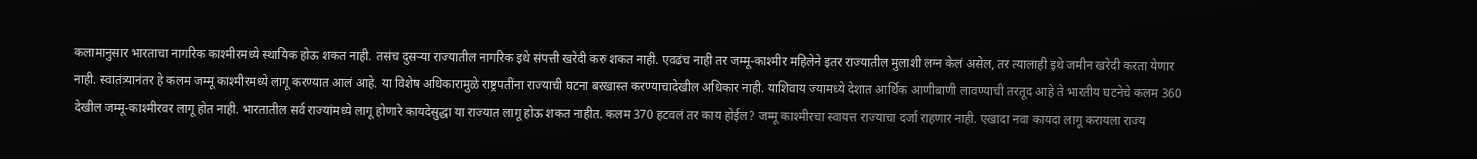कलामानुसार भारताचा नागरिक काश्मीरमध्ये स्थायिक होऊ शकत नाही. तसंच दुसऱ्या राज्यातील नागरिक इथे संपत्ती खरेदी करु शकत नाही. एवढंच नाही तर जम्मू-काश्मीर महिलेने इतर राज्यातील मुलाशी लग्न केलं असेल, तर त्यालाही इथे जमीन खरेदी करता येणार नाही. स्वातंत्र्यानंतर हे कलम जम्मू काश्मीरमध्ये लागू करण्यात आलं आहे. या विशेष अधिकारामुळे राष्ट्रपतींना राज्याची घटना बरखास्त करण्याचादेखील अधिकार नाही. याशिवाय ज्यामध्ये देशात आर्थिक आणीबाणी लावण्याची तरतूद आहे ते भारतीय घटनेचे कलम 360 देखील जम्मू-काश्मीरवर लागू होत नाही. भारतातील सर्व राज्यांमध्ये लागू होणारे कायदेसुद्धा या राज्यात लागू होऊ शकत नाहीत. कलम 370 हटवलं तर काय होईल? जम्मू काश्मीरचा स्वायत्त राज्याचा दर्जा राहणार नाही. एखादा नवा कायदा लागू करायला राज्य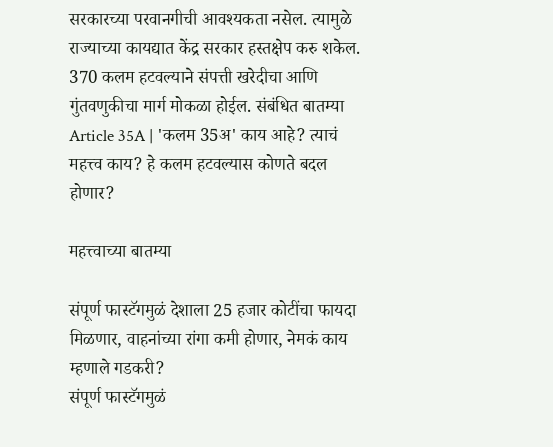सरकारच्या परवानगीची आवश्यकता नसेल. त्यामुळे राज्याच्या कायद्यात केंद्र सरकार हस्तक्षेप करु शकेल. 370 कलम हटवल्याने संपत्ती खरेदीचा आणि गुंतवणुकीचा मार्ग मोकळा होईल. संबंधित बातम्या  Article 35A | 'कलम 35अ' काय आहे? त्याचं महत्त्व काय? हे कलम हटवल्यास कोणते बदल होणार?

महत्त्वाच्या बातम्या

संपूर्ण फास्टॅगमुळं देशाला 25 हजार कोटींचा फायदा मिळणार, वाहनांच्या रांगा कमी होणार, नेमकं काय म्हणाले गडकरी?
संपूर्ण फास्टॅगमुळं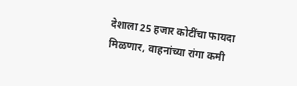देशाला 25 हजार कोटींचा फायदा मिळणार, वाहनांच्या रांगा कमी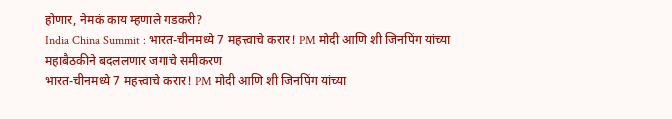होणार, नेमकं काय म्हणाले गडकरी?
India China Summit : भारत-चीनमध्ये 7 महत्त्वाचे करार! PM मोदी आणि शी जिनपिंग यांच्या महाबैठकीने बदललणार जगाचे समीकरण
भारत-चीनमध्ये 7 महत्त्वाचे करार! PM मोदी आणि शी जिनपिंग यांच्या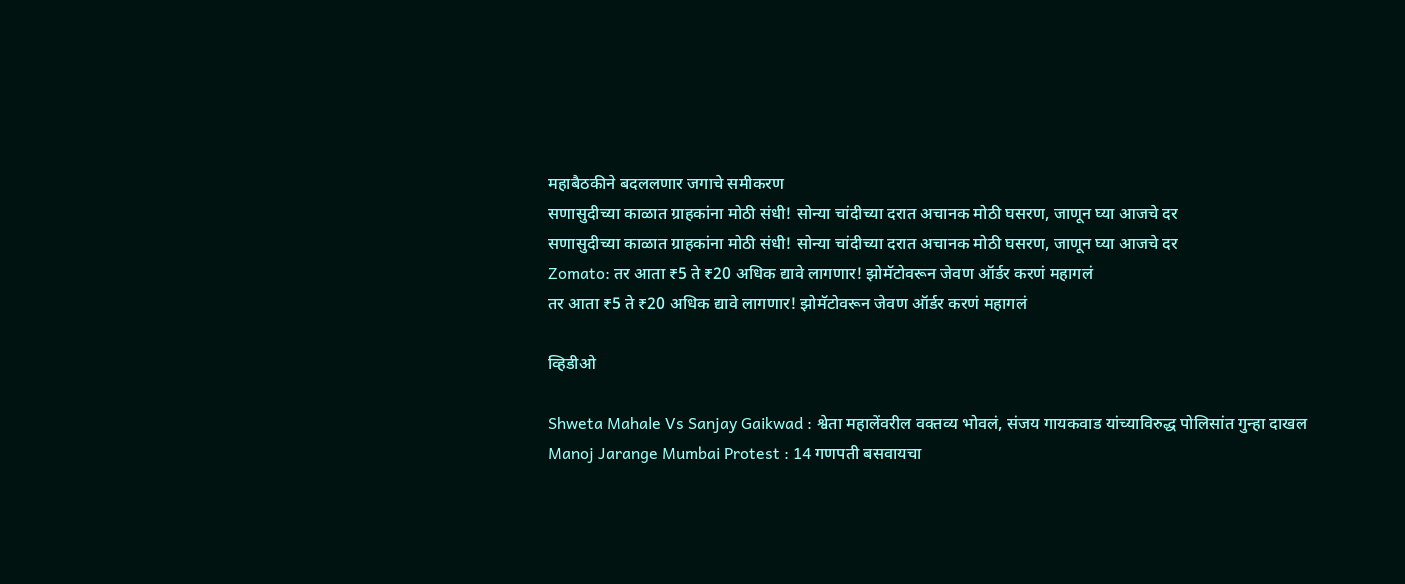महाबैठकीने बदललणार जगाचे समीकरण
सणासुदीच्या काळात ग्राहकांना मोठी संधी! सोन्या चांदीच्या दरात अचानक मोठी घसरण, जाणून घ्या आजचे दर
सणासुदीच्या काळात ग्राहकांना मोठी संधी! सोन्या चांदीच्या दरात अचानक मोठी घसरण, जाणून घ्या आजचे दर
Zomato: तर आता ₹5 ते ₹20 अधिक द्यावे लागणार! झोमॅटोवरून जेवण ऑर्डर करणं महागलं
तर आता ₹5 ते ₹20 अधिक द्यावे लागणार! झोमॅटोवरून जेवण ऑर्डर करणं महागलं

व्हिडीओ

Shweta Mahale Vs Sanjay Gaikwad : श्वेता महालेंवरील वक्तव्य भोवलं, संजय गायकवाड यांच्याविरुद्ध पोलिसांत गुन्हा दाखल
Manoj Jarange Mumbai Protest : 14 गणपती बसवायचा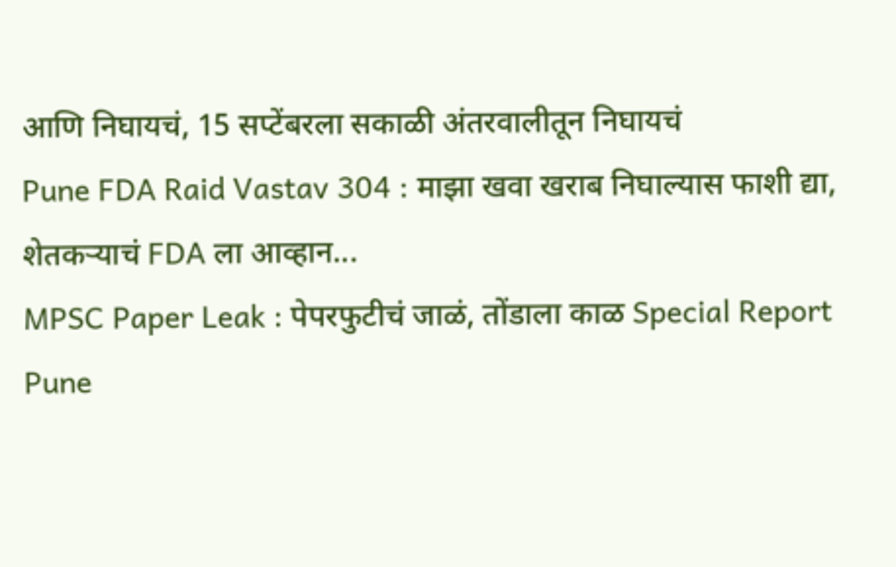आणि निघायचं, 15 सप्टेंबरला सकाळी अंतरवालीतून निघायचं
Pune FDA Raid Vastav 304 : माझा खवा खराब निघाल्यास फाशी द्या, शेतकऱ्याचं FDA ला आव्हान...
MPSC Paper Leak : पेपरफुटीचं जाळं, तोंडाला काळ Special Report
Pune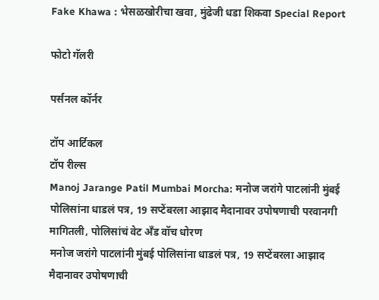Fake Khawa : भेसळखोरीचा खवा, मुंढेजी धडा शिकवा Special Report

फोटो गॅलरी

पर्सनल कॉर्नर

टॉप आर्टिकल
टॉप रील्स
Manoj Jarange Patil Mumbai Morcha: मनोज जरांगे पाटलांनी मुंबई पोलिसांना धाडलं पत्र, 19 सप्टेंबरला आझाद मैदानावर उपोषणाची परवानगी मागितली, पोलिसांचं वेट अँड वॉच धोरण
मनोज जरांगे पाटलांनी मुंबई पोलिसांना धाडलं पत्र, 19 सप्टेंबरला आझाद मैदानावर उपोषणाची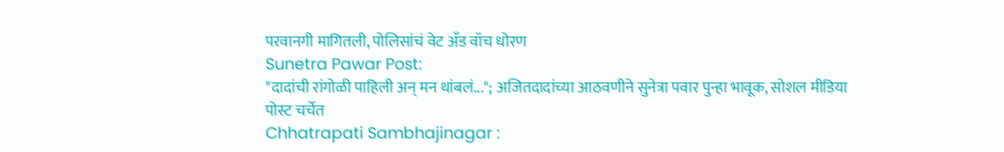परवानगी मागितली, पोलिसांचं वेट अँड वॉच धोरण
Sunetra Pawar Post:
"दादांची रांगोळी पाहिली अन् मन थांबलं..."; अजितदादांच्या आठवणीने सुनेत्रा पवार पुन्हा भावूक, सोशल मीडिया पोस्ट चर्चेत
Chhatrapati Sambhajinagar :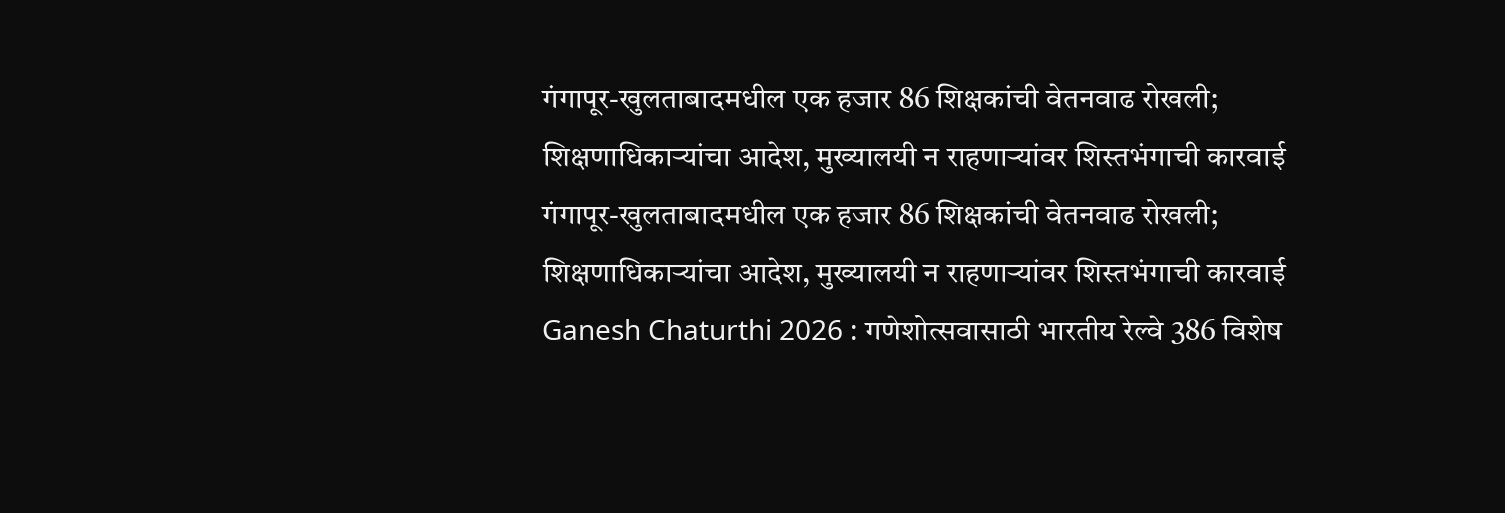गंगापूर-खुलताबादमधील एक हजार 86 शिक्षकांची वेतनवाढ रोखली; शिक्षणाधिकाऱ्यांचा आदेश, मुख्यालयी न राहणाऱ्यांवर शिस्तभंगाची कारवाई
गंगापूर-खुलताबादमधील एक हजार 86 शिक्षकांची वेतनवाढ रोखली; शिक्षणाधिकाऱ्यांचा आदेश, मुख्यालयी न राहणाऱ्यांवर शिस्तभंगाची कारवाई
Ganesh Chaturthi 2026 : गणेशोत्सवासाठी भारतीय रेल्वे 386 विशेष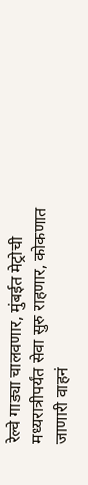रेल्वे गाड्या चालवणार, मुंबईत मेट्रोची मध्यरात्रीपर्यंत सेवा सुरु राहणार, कोकणात जाणारी वाहनं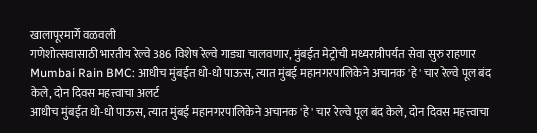खालापूरमार्गे वळवली
गणेशोत्सवासाठी भारतीय रेल्वे 386 विशेष रेल्वे गाड्या चालवणार, मुंबईत मेट्रोची मध्यरात्रीपर्यंत सेवा सुरु राहणार
Mumbai Rain BMC: आधीच मुंबईत धो-धो पाऊस, त्यात मुंबई महानगरपालिकेने अचानक 'हे' चार रेल्वे पूल बंद केले, दोन दिवस महत्त्वाचा अलर्ट
आधीच मुंबईत धो-धो पाऊस, त्यात मुंबई महानगरपालिकेने अचानक 'हे' चार रेल्वे पूल बंद केले, दोन दिवस महत्त्वाचा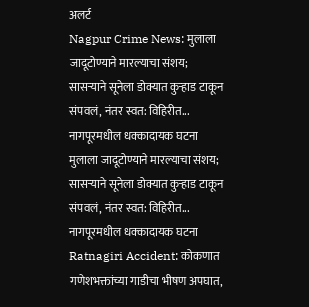अलर्ट
Nagpur Crime News: मुलाला जादूटोण्याने मारल्याचा संशय; सासऱ्याने सूनेला डोक्यात कुऱ्हाड टाकून संपवलं, नंतर स्वत: विहिरीत... नागपूरमधील धक्कादायक घटना
मुलाला जादूटोण्याने मारल्याचा संशय; सासऱ्याने सूनेला डोक्यात कुऱ्हाड टाकून संपवलं, नंतर स्वत: विहिरीत... नागपूरमधील धक्कादायक घटना
Ratnagiri Accident: कोकणात गणेशभक्तांच्या गाडीचा भीषण अपघात,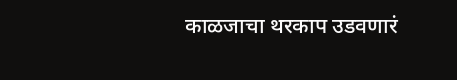काळजाचा थरकाप उडवणारं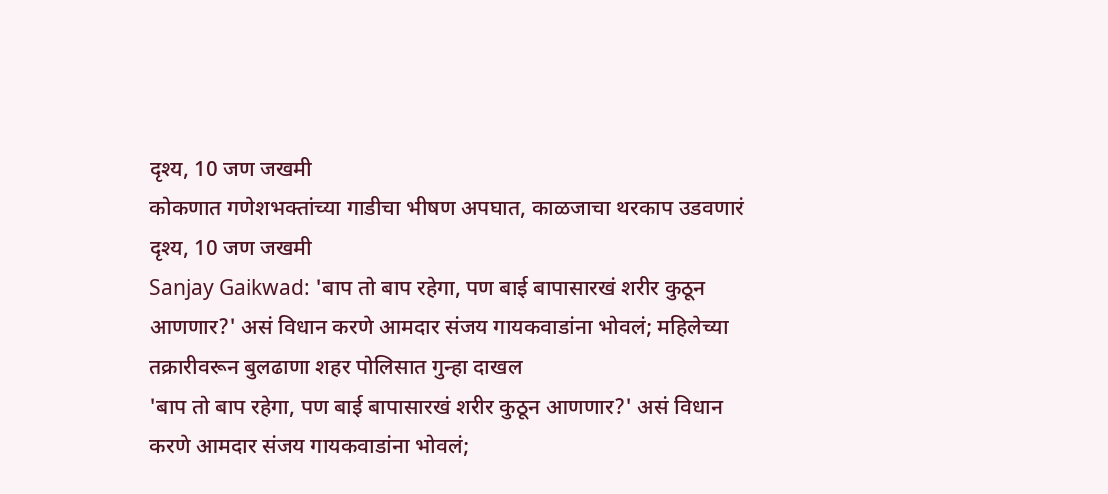दृश्य, 10 जण जखमी
कोकणात गणेशभक्तांच्या गाडीचा भीषण अपघात, काळजाचा थरकाप उडवणारं दृश्य, 10 जण जखमी
Sanjay Gaikwad: 'बाप तो बाप रहेगा, पण बाई बापासारखं शरीर कुठून आणणार?' असं विधान करणे आमदार संजय गायकवाडांना भोवलं; महिलेच्या तक्रारीवरून बुलढाणा शहर पोलिसात गुन्हा दाखल
'बाप तो बाप रहेगा, पण बाई बापासारखं शरीर कुठून आणणार?' असं विधान करणे आमदार संजय गायकवाडांना भोवलं;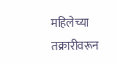महिलेच्या तक्रारीवरून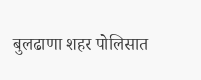बुलढाणा शहर पोलिसात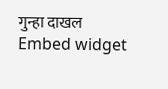गुन्हा दाखल
Embed widget